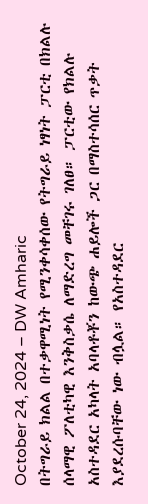October 24, 2024 – DW Amharic
በትግራይ ክልል በተቃዋሚነት የሚንቀሳቀሰው የትግራይ ነፃነት ፓርቲ በክልሉ ሰላማዊ ፖለቲካዊ እንቅስቃሴ ለማድረግ መቸገሩ ገለፀ። ፓርቲው የክልሉ አስተዳደር አካላት አባላቶቾን ከውጭ ሐይሎች ጋር በማስተሳሰር ጥቃት እያደረሱባቸው ነው ብሏል። የአስተዳደር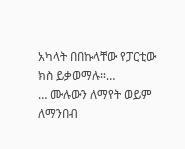አካላት በበኩላቸው የፓርቲው ክስ ይቃወማሉ።…
… ሙሉውን ለማየት ወይም ለማንበብ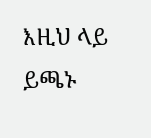እዚህ ላይ ይጫኑ